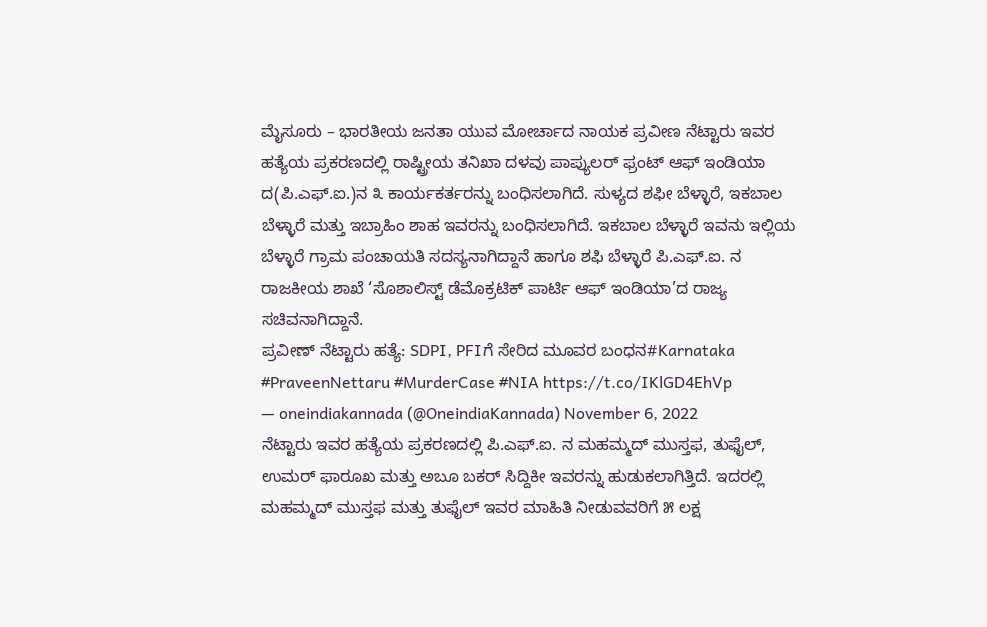ಮೈಸೂರು – ಭಾರತೀಯ ಜನತಾ ಯುವ ಮೋರ್ಚಾದ ನಾಯಕ ಪ್ರವೀಣ ನೆಟ್ಟಾರು ಇವರ ಹತ್ಯೆಯ ಪ್ರಕರಣದಲ್ಲಿ ರಾಷ್ಟ್ರೀಯ ತನಿಖಾ ದಳವು ಪಾಪ್ಯುಲರ್ ಫ್ರಂಟ್ ಆಫ್ ಇಂಡಿಯಾ ದ(ಪಿ.ಎಫ್.ಐ.)ನ ೩ ಕಾರ್ಯಕರ್ತರನ್ನು ಬಂಧಿಸಲಾಗಿದೆ. ಸುಳ್ಯದ ಶಫೀ ಬೆಳ್ಳಾರೆ, ಇಕಬಾಲ ಬೆಳ್ಳಾರೆ ಮತ್ತು ಇಬ್ರಾಹಿಂ ಶಾಹ ಇವರನ್ನು ಬಂಧಿಸಲಾಗಿದೆ. ಇಕಬಾಲ ಬೆಳ್ಳಾರೆ ಇವನು ಇಲ್ಲಿಯ ಬೆಳ್ಳಾರೆ ಗ್ರಾಮ ಪಂಚಾಯತಿ ಸದಸ್ಯನಾಗಿದ್ದಾನೆ ಹಾಗೂ ಶಫಿ ಬೆಳ್ಳಾರೆ ಪಿ.ಎಫ್.ಐ. ನ ರಾಜಕೀಯ ಶಾಖೆ ‘ಸೊಶಾಲಿಸ್ಟ್ ಡೆಮೊಕ್ರಟಿಕ್ ಪಾರ್ಟಿ ಆಫ್ ಇಂಡಿಯಾ’ದ ರಾಜ್ಯ ಸಚಿವನಾಗಿದ್ದಾನೆ.
ಪ್ರವೀಣ್ ನೆಟ್ಟಾರು ಹತ್ಯೆ: SDPI, PFIಗೆ ಸೇರಿದ ಮೂವರ ಬಂಧನ#Karnataka #PraveenNettaru #MurderCase #NIA https://t.co/IKlGD4EhVp
— oneindiakannada (@OneindiaKannada) November 6, 2022
ನೆಟ್ಟಾರು ಇವರ ಹತ್ಯೆಯ ಪ್ರಕರಣದಲ್ಲಿ ಪಿ.ಎಫ್.ಐ. ನ ಮಹಮ್ಮದ್ ಮುಸ್ತಫ, ತುಫೈಲ್, ಉಮರ್ ಫಾರೂಖ ಮತ್ತು ಅಬೂ ಬಕರ್ ಸಿದ್ದಿಕೀ ಇವರನ್ನು ಹುಡುಕಲಾಗಿತ್ತಿದೆ. ಇದರಲ್ಲಿ ಮಹಮ್ಮದ್ ಮುಸ್ತಫ ಮತ್ತು ತುಫೈಲ್ ಇವರ ಮಾಹಿತಿ ನೀಡುವವರಿಗೆ ೫ ಲಕ್ಷ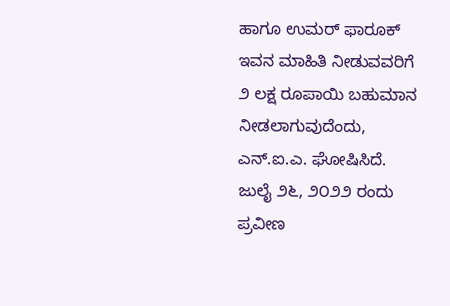ಹಾಗೂ ಉಮರ್ ಫಾರೂಕ್ ಇವನ ಮಾಹಿತಿ ನೀಡುವವರಿಗೆ ೨ ಲಕ್ಷ ರೂಪಾಯಿ ಬಹುಮಾನ ನೀಡಲಾಗುವುದೆಂದು, ಎನ್.ಐ.ಎ. ಘೋಷಿಸಿದೆ.
ಜುಲೈ ೨೬, ೨೦೨೨ ರಂದು ಪ್ರವೀಣ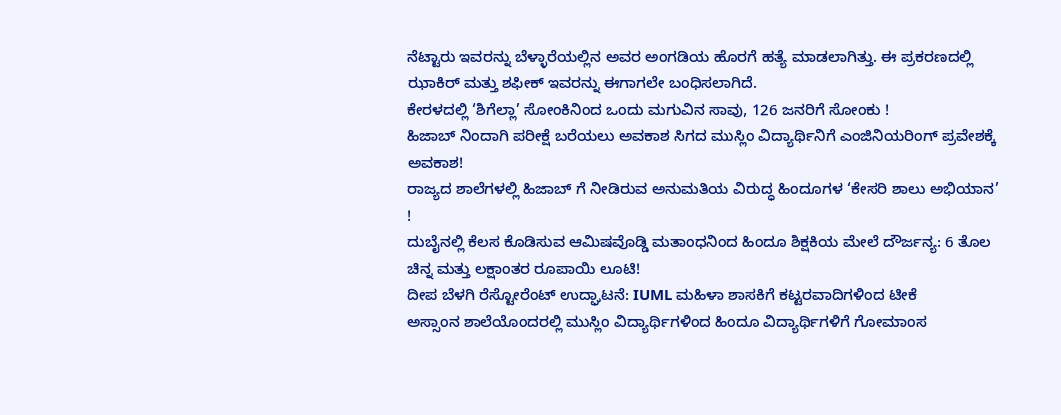ನೆಟ್ಟಾರು ಇವರನ್ನು ಬೆಳ್ಳಾರೆಯಲ್ಲಿನ ಅವರ ಅಂಗಡಿಯ ಹೊರಗೆ ಹತ್ಯೆ ಮಾಡಲಾಗಿತ್ತು. ಈ ಪ್ರಕರಣದಲ್ಲಿ ಝಾಕಿರ್ ಮತ್ತು ಶಫೀಕ್ ಇವರನ್ನು ಈಗಾಗಲೇ ಬಂಧಿಸಲಾಗಿದೆ.
ಕೇರಳದಲ್ಲಿ ‘ಶಿಗೆಲ್ಲಾ’ ಸೋಂಕಿನಿಂದ ಒಂದು ಮಗುವಿನ ಸಾವು, 126 ಜನರಿಗೆ ಸೋಂಕು !
ಹಿಜಾಬ್ ನಿಂದಾಗಿ ಪರೀಕ್ಷೆ ಬರೆಯಲು ಅವಕಾಶ ಸಿಗದ ಮುಸ್ಲಿಂ ವಿದ್ಯಾರ್ಥಿನಿಗೆ ಎಂಜಿನಿಯರಿಂಗ್ ಪ್ರವೇಶಕ್ಕೆ ಅವಕಾಶ!
ರಾಜ್ಯದ ಶಾಲೆಗಳಲ್ಲಿ ಹಿಜಾಬ್ ಗೆ ನೀಡಿರುವ ಅನುಮತಿಯ ವಿರುದ್ಧ ಹಿಂದೂಗಳ ‘ಕೇಸರಿ ಶಾಲು ಅಭಿಯಾನ’ !
ದುಬೈನಲ್ಲಿ ಕೆಲಸ ಕೊಡಿಸುವ ಆಮಿಷವೊಡ್ಡಿ ಮತಾಂಧನಿಂದ ಹಿಂದೂ ಶಿಕ್ಷಕಿಯ ಮೇಲೆ ದೌರ್ಜನ್ಯ: 6 ತೊಲ ಚಿನ್ನ ಮತ್ತು ಲಕ್ಷಾಂತರ ರೂಪಾಯಿ ಲೂಟಿ!
ದೀಪ ಬೆಳಗಿ ರೆಸ್ಟೋರೆಂಟ್ ಉದ್ಘಾಟನೆ: IUML ಮಹಿಳಾ ಶಾಸಕಿಗೆ ಕಟ್ಟರವಾದಿಗಳಿಂದ ಟೀಕೆ
ಅಸ್ಸಾಂನ ಶಾಲೆಯೊಂದರಲ್ಲಿ ಮುಸ್ಲಿಂ ವಿದ್ಯಾರ್ಥಿಗಳಿಂದ ಹಿಂದೂ ವಿದ್ಯಾರ್ಥಿಗಳಿಗೆ ಗೋಮಾಂಸ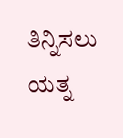ತಿನ್ನಿಸಲು ಯತ್ನ